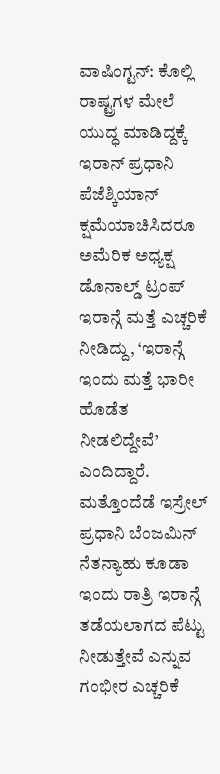ವಾಷಿಂಗ್ಟನ್: ಕೊಲ್ಲಿ ರಾಷ್ಟ್ರಗಳ ಮೇಲೆ ಯುದ್ಧ ಮಾಡಿದ್ದಕ್ಕೆ ಇರಾನ್ ಪ್ರಧಾನಿ ಪೆಜೆಶ್ಕಿಯಾನ್ ಕ್ಷಮೆಯಾಚಿಸಿದರೂ ಅಮೆರಿಕ ಅಧ್ಯಕ್ಷ ಡೊನಾಲ್ಡ್ ಟ್ರಂಪ್ ಇರಾನ್ಗೆ ಮತ್ತೆ ಎಚ್ಚರಿಕೆ ನೀಡಿದ್ದು, ‘ಇರಾನ್ಗೆ ಇಂದು ಮತ್ತೆ ಭಾರೀ ಹೊಡೆತ ನೀಡಲಿದ್ದೇವೆ’ ಎಂದಿದ್ದಾರೆ. ಮತ್ತೊಂದೆಡೆ ಇಸ್ರೇಲ್ ಪ್ರಧಾನಿ ಬೆಂಜಮಿನ್ ನೆತನ್ಯಾಹು ಕೂಡಾ ಇಂದು ರಾತ್ರಿ ಇರಾನ್ಗೆ ತಡೆಯಲಾಗದ ಪೆಟ್ಟು ನೀಡುತ್ತೇವೆ ಎನ್ನುವ ಗಂಭೀರ ಎಚ್ಚರಿಕೆ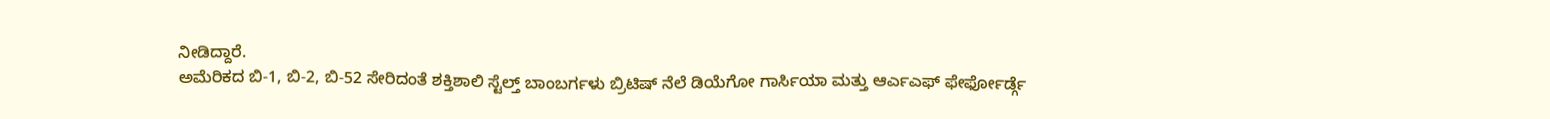ನೀಡಿದ್ದಾರೆ.
ಅಮೆರಿಕದ ಬಿ-1, ಬಿ-2, ಬಿ-52 ಸೇರಿದಂತೆ ಶಕ್ತಿಶಾಲಿ ಸ್ಟೆಲ್ತ್ ಬಾಂಬರ್ಗಳು ಬ್ರಿಟಿಷ್ ನೆಲೆ ಡಿಯೆಗೋ ಗಾರ್ಸಿಯಾ ಮತ್ತು ಆರ್ಎಎಫ್ ಫೇರ್ಫೋರ್ಡ್ಗೆ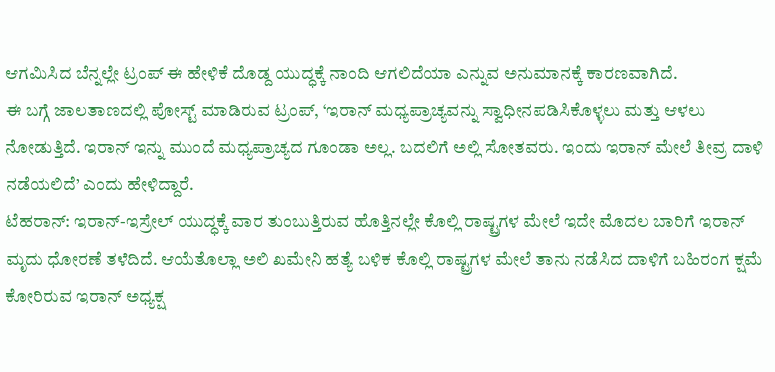ಆಗಮಿಸಿದ ಬೆನ್ನಲ್ಲೇ ಟ್ರಂಪ್ ಈ ಹೇಳಿಕೆ ದೊಡ್ದ ಯುದ್ಧಕ್ಕೆ ನಾಂದಿ ಆಗಲಿದೆಯಾ ಎನ್ನುವ ಅನುಮಾನಕ್ಕೆ ಕಾರಣವಾಗಿದೆ.
ಈ ಬಗ್ಗೆ ಜಾಲತಾಣದಲ್ಲಿ ಪೋಸ್ಟ್ ಮಾಡಿರುವ ಟ್ರಂಪ್, ‘ಇರಾನ್ ಮಧ್ಯಪ್ರಾಚ್ಯವನ್ನು ಸ್ವಾಧೀನಪಡಿಸಿಕೊಳ್ಳಲು ಮತ್ತು ಆಳಲು ನೋಡುತ್ತಿದೆ. ಇರಾನ್ ಇನ್ನು ಮುಂದೆ ಮಧ್ಯಪ್ರಾಚ್ಯದ ಗೂಂಡಾ ಅಲ್ಲ. ಬದಲಿಗೆ ಅಲ್ಲಿ ಸೋತವರು. ಇಂದು ಇರಾನ್ ಮೇಲೆ ತೀವ್ರ ದಾಳಿ ನಡೆಯಲಿದೆ’ ಎಂದು ಹೇಳಿದ್ದಾರೆ.
ಟೆಹರಾನ್: ಇರಾನ್-ಇಸ್ರೇಲ್ ಯುದ್ಧಕ್ಕೆ ವಾರ ತುಂಬುತ್ತಿರುವ ಹೊತ್ತಿನಲ್ಲೇ ಕೊಲ್ಲಿ ರಾಷ್ಟ್ರಗಳ ಮೇಲೆ ಇದೇ ಮೊದಲ ಬಾರಿಗೆ ಇರಾನ್ ಮೃದು ಧೋರಣೆ ತಳೆದಿದೆ. ಆಯೆತೊಲ್ಲಾ ಅಲಿ ಖಮೇನಿ ಹತ್ಯೆ ಬಳಿಕ ಕೊಲ್ಲಿ ರಾಷ್ಟ್ರಗಳ ಮೇಲೆ ತಾನು ನಡೆಸಿದ ದಾಳಿಗೆ ಬಹಿರಂಗ ಕ್ಷಮೆ ಕೋರಿರುವ ಇರಾನ್ ಅಧ್ಯಕ್ಷ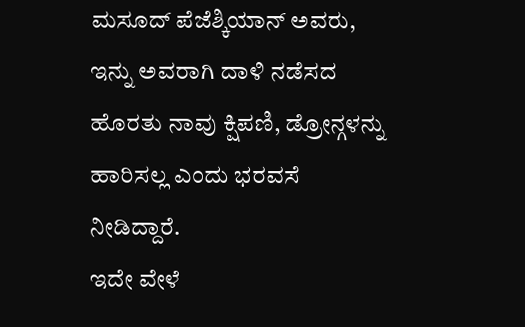ಮಸೂದ್ ಪೆಜೆಶ್ಕಿಯಾನ್ ಅವರು, ಇನ್ನು ಅವರಾಗಿ ದಾಳಿ ನಡೆಸದ ಹೊರತು ನಾವು ಕ್ಷಿಪಣಿ, ಡ್ರೋನ್ಗಳನ್ನು ಹಾರಿಸಲ್ಲ ಎಂದು ಭರವಸೆ ನೀಡಿದ್ದಾರೆ.
ಇದೇ ವೇಳೆ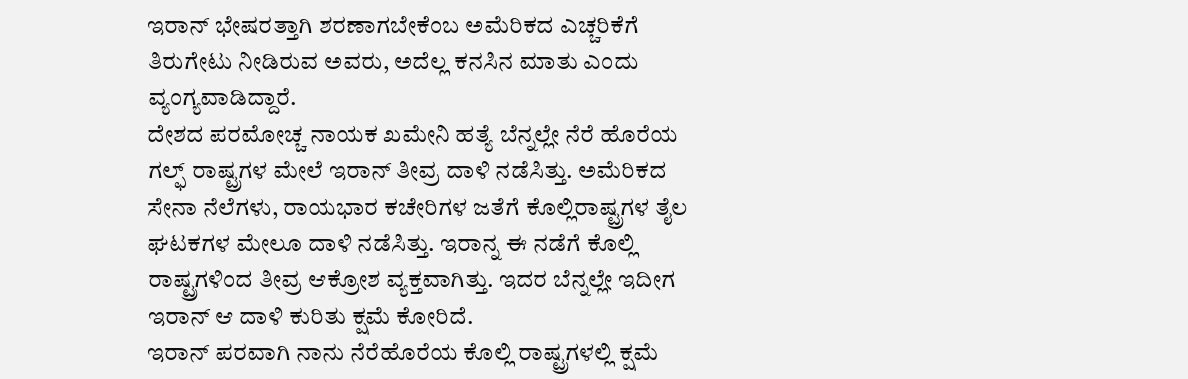ಇರಾನ್ ಭೇಷರತ್ತಾಗಿ ಶರಣಾಗಬೇಕೆಂಬ ಅಮೆರಿಕದ ಎಚ್ಚರಿಕೆಗೆ ತಿರುಗೇಟು ನೀಡಿರುವ ಅವರು, ಅದೆಲ್ಲ ಕನಸಿನ ಮಾತು ಎಂದು ವ್ಯಂಗ್ಯವಾಡಿದ್ದಾರೆ.
ದೇಶದ ಪರಮೋಚ್ಚ ನಾಯಕ ಖಮೇನಿ ಹತ್ಯೆ ಬೆನ್ನಲ್ಲೇ ನೆರೆ ಹೊರೆಯ ಗಲ್ಫ್ ರಾಷ್ಟ್ರಗಳ ಮೇಲೆ ಇರಾನ್ ತೀವ್ರ ದಾಳಿ ನಡೆಸಿತ್ತು. ಅಮೆರಿಕದ ಸೇನಾ ನೆಲೆಗಳು, ರಾಯಭಾರ ಕಚೇರಿಗಳ ಜತೆಗೆ ಕೊಲ್ಲಿರಾಷ್ಟ್ರಗಳ ತೈಲ ಘಟಕಗಳ ಮೇಲೂ ದಾಳಿ ನಡೆಸಿತ್ತು. ಇರಾನ್ನ ಈ ನಡೆಗೆ ಕೊಲ್ಲಿ ರಾಷ್ಟ್ರಗಳಿಂದ ತೀವ್ರ ಆಕ್ರೋಶ ವ್ಯಕ್ತವಾಗಿತ್ತು. ಇದರ ಬೆನ್ನಲ್ಲೇ ಇದೀಗ ಇರಾನ್ ಆ ದಾಳಿ ಕುರಿತು ಕ್ಷಮೆ ಕೋರಿದೆ.
ಇರಾನ್ ಪರವಾಗಿ ನಾನು ನೆರೆಹೊರೆಯ ಕೊಲ್ಲಿ ರಾಷ್ಟ್ರಗಳಲ್ಲಿ ಕ್ಷಮೆ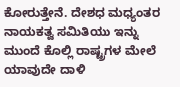ಕೋರುತ್ತೇನೆ. ದೇಶಧ ಮಧ್ಯಂತರ ನಾಯಕತ್ವ ಸಮಿತಿಯು ಇನ್ನು ಮುಂದೆ ಕೊಲ್ಲಿ ರಾಷ್ಟ್ರಗಳ ಮೇಲೆ ಯಾವುದೇ ದಾಳಿ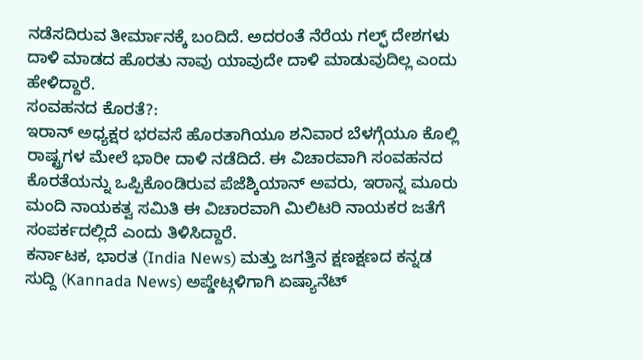ನಡೆಸದಿರುವ ತೀರ್ಮಾನಕ್ಕೆ ಬಂದಿದೆ. ಅದರಂತೆ ನೆರೆಯ ಗಲ್ಫ್ ದೇಶಗಳು ದಾಳಿ ಮಾಡದ ಹೊರತು ನಾವು ಯಾವುದೇ ದಾಳಿ ಮಾಡುವುದಿಲ್ಲ ಎಂದು ಹೇಳಿದ್ದಾರೆ.
ಸಂವಹನದ ಕೊರತೆ?:
ಇರಾನ್ ಅಧ್ಯಕ್ಷರ ಭರವಸೆ ಹೊರತಾಗಿಯೂ ಶನಿವಾರ ಬೆಳಗ್ಗೆಯೂ ಕೊಲ್ಲಿ ರಾಷ್ಟ್ರಗಳ ಮೇಲೆ ಭಾರೀ ದಾಳಿ ನಡೆದಿದೆ. ಈ ವಿಚಾರವಾಗಿ ಸಂವಹನದ ಕೊರತೆಯನ್ನು ಒಪ್ಪಿಕೊಂಡಿರುವ ಪೆಜೆಶ್ಕಿಯಾನ್ ಅವರು, ಇರಾನ್ನ ಮೂರು ಮಂದಿ ನಾಯಕತ್ವ ಸಮಿತಿ ಈ ವಿಚಾರವಾಗಿ ಮಿಲಿಟರಿ ನಾಯಕರ ಜತೆಗೆ ಸಂಪರ್ಕದಲ್ಲಿದೆ ಎಂದು ತಿಳಿಸಿದ್ದಾರೆ.
ಕರ್ನಾಟಕ, ಭಾರತ (India News) ಮತ್ತು ಜಗತ್ತಿನ ಕ್ಷಣಕ್ಷಣದ ಕನ್ನಡ ಸುದ್ದಿ (Kannada News) ಅಪ್ಡೇಟ್ಗಳಿಗಾಗಿ ಏಷ್ಯಾನೆಟ್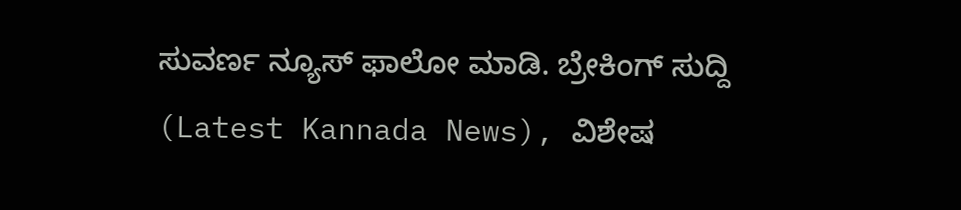ಸುವರ್ಣ ನ್ಯೂಸ್ ಫಾಲೋ ಮಾಡಿ. ಬ್ರೇಕಿಂಗ್ ಸುದ್ದಿ (Latest Kannada News), ವಿಶೇಷ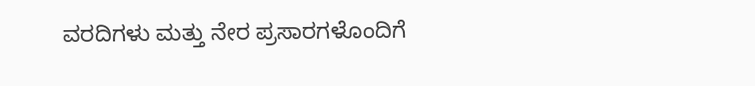ವರದಿಗಳು ಮತ್ತು ನೇರ ಪ್ರಸಾರಗಳೊಂದಿಗೆ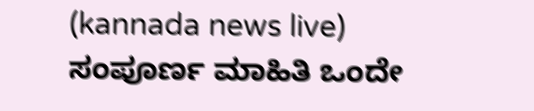(kannada news live) ಸಂಪೂರ್ಣ ಮಾಹಿತಿ ಒಂದೇ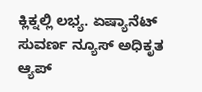ಕ್ಲಿಕ್ನಲ್ಲಿ ಲಭ್ಯ. ಏಷ್ಯಾನೆಟ್ ಸುವರ್ಣ ನ್ಯೂಸ್ ಅಧಿಕೃತ ಆ್ಯಪ್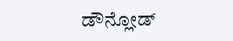ಡೌನ್ಲೋಡ್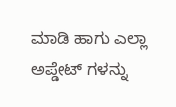ಮಾಡಿ ಹಾಗು ಎಲ್ಲಾ ಅಪ್ಡೇಟ್ ಗಳನ್ನು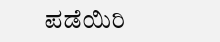ಪಡೆಯಿರಿ